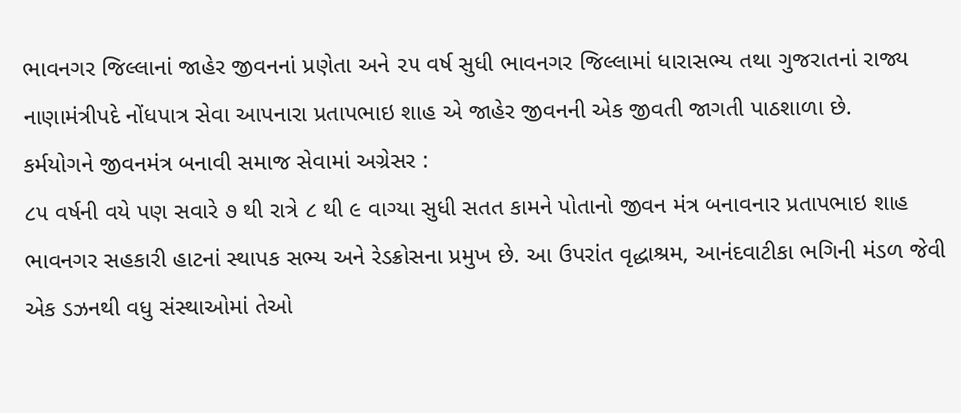ભાવનગર જિલ્લાનાં જાહેર જીવનનાં પ્રણેતા અને ૨૫ વર્ષ સુધી ભાવનગર જિલ્લામાં ધારાસભ્ય તથા ગુજરાતનાં રાજ્ય નાણામંત્રીપદે નોંધપાત્ર સેવા આપનારા પ્રતાપભાઇ શાહ એ જાહેર જીવનની એક જીવતી જાગતી પાઠશાળા છે.
કર્મયોગને જીવનમંત્ર બનાવી સમાજ સેવામાં અગ્રેસર :
૮૫ વર્ષની વયે પણ સવારે ૭ થી રાત્રે ૮ થી ૯ વાગ્યા સુધી સતત કામને પોતાનો જીવન મંત્ર બનાવનાર પ્રતાપભાઇ શાહ ભાવનગર સહકારી હાટનાં સ્થાપક સભ્ય અને રેડક્રોસના પ્રમુખ છે. આ ઉપરાંત વૃદ્ધાશ્રમ, આનંદવાટીકા ભગિની મંડળ જેવી એક ડઝનથી વધુ સંસ્થાઓમાં તેઓ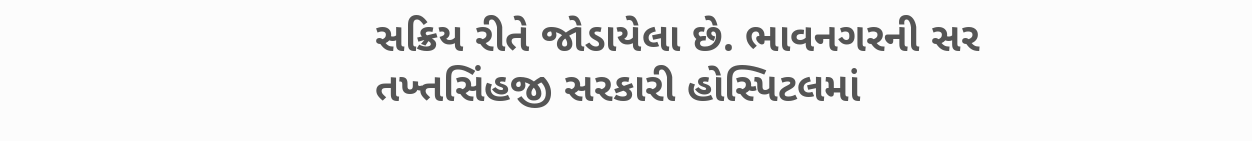સક્રિય રીતે જોડાયેલા છે. ભાવનગરની સર તખ્તસિંહજી સરકારી હોસ્પિટલમાં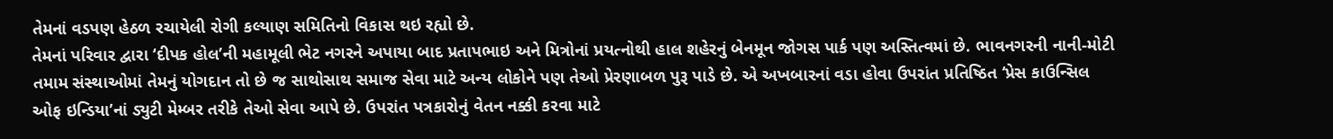તેમનાં વડપણ હેઠળ રચાયેલી રોગી કલ્યાણ સમિતિનો વિકાસ થઇ રહ્યો છે.
તેમનાં પરિવાર દ્વારા ‘દીપક હોલ’ની મહામૂલી ભેટ નગરને અપાયા બાદ પ્રતાપભાઇ અને મિત્રોનાં પ્રયત્નોથી હાલ શહેરનું બેનમૂન જોગસ પાર્ક પણ અસ્તિત્વમાં છે. ભાવનગરની નાની-મોટી તમામ સંસ્થાઓમાં તેમનું યોગદાન તો છે જ સાથોસાથ સમાજ સેવા માટે અન્ય લોકોને પણ તેઓ પ્રેરણાબળ પુરૂ પાડે છે. એ અખબારનાં વડા હોવા ઉપરાંત પ્રતિષ્ઠિત ‘પ્રેસ કાઉન્સિલ ઓફ ઇન્ડિયા’નાં ડ્યુટી મેમ્બર તરીકે તેઓ સેવા આપે છે. ઉપરાંત પત્રકારોનું વેતન નક્કી કરવા માટે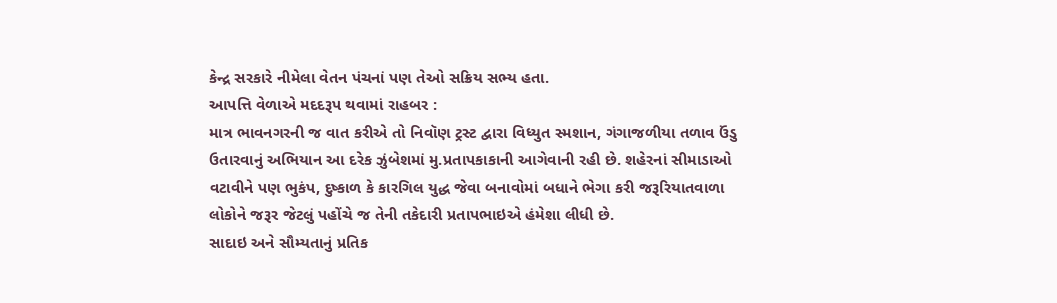કેન્દ્ર સરકારે નીમેલા વેતન પંચનાં પણ તેઓ સક્રિય સભ્ય હતા.
આપત્તિ વેળાએ મદદરૂપ થવામાં રાહબર :
માત્ર ભાવનગરની જ વાત કરીએ તો નિવૉણ ટ્રસ્ટ દ્વારા વિધ્યુત સ્મશાન, ગંગાજળીયા તળાવ ઉંડુ ઉતારવાનું અભિયાન આ દરેક ઝુંબેશમાં મુ.પ્રતાપકાકાની આગેવાની રહી છે. શહેરનાં સીમાડાઓ વટાવીને પણ ભુકંપ, દુષ્કાળ કે કારગિલ યુદ્ધ જેવા બનાવોમાં બધાને ભેગા કરી જરૂરિયાતવાળા લોકોને જરૂર જેટલું પહોંચે જ તેની તકેદારી પ્રતાપભાઇએ હંમેશા લીધી છે.
સાદાઇ અને સૌમ્યતાનું પ્રતિક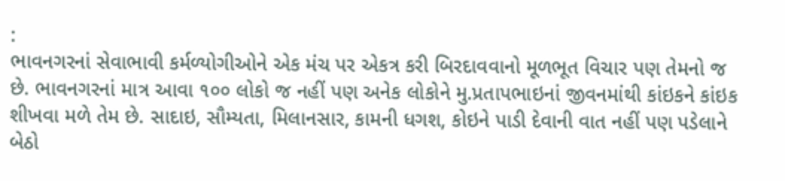:
ભાવનગરનાં સેવાભાવી કર્મળ્યોગીઓને એક મંચ પર એકત્ર કરી બિરદાવવાનો મૂળભૂત વિચાર પણ તેમનો જ છે. ભાવનગરનાં માત્ર આવા ૧૦૦ લોકો જ નહીં પણ અનેક લોકોને મુ.પ્રતાપભાઇનાં જીવનમાંથી કાંઇકને કાંઇક શીખવા મળે તેમ છે. સાદાઇ, સૌમ્યતા, મિલાનસાર, કામની ધગશ, કોઇને પાડી દેવાની વાત નહીં પણ પડેલાને બેઠો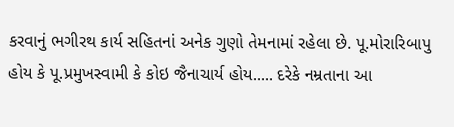કરવાનું ભગીરથ કાર્ય સહિતનાં અનેક ગુણો તેમનામાં રહેલા છે. પૂ.મોરારિબાપુ હોય કે પૂ.પ્રમુખસ્વામી કે કોઇ જૈનાચાર્ય હોય..... દરેકે નમ્રતાના આ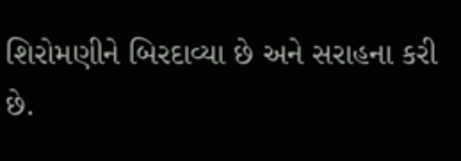શિરોમણીને બિરદાવ્યા છે અને સરાહના કરી છે.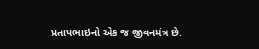પ્રતાપભાઇનો એક જ જીવનમંત્ર છે.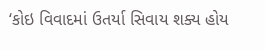‘કોઇ વિવાદમાં ઉતર્યા સિવાય શક્ય હોય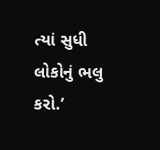ત્યાં સુધી લોકોનું ભલુ કરો.’